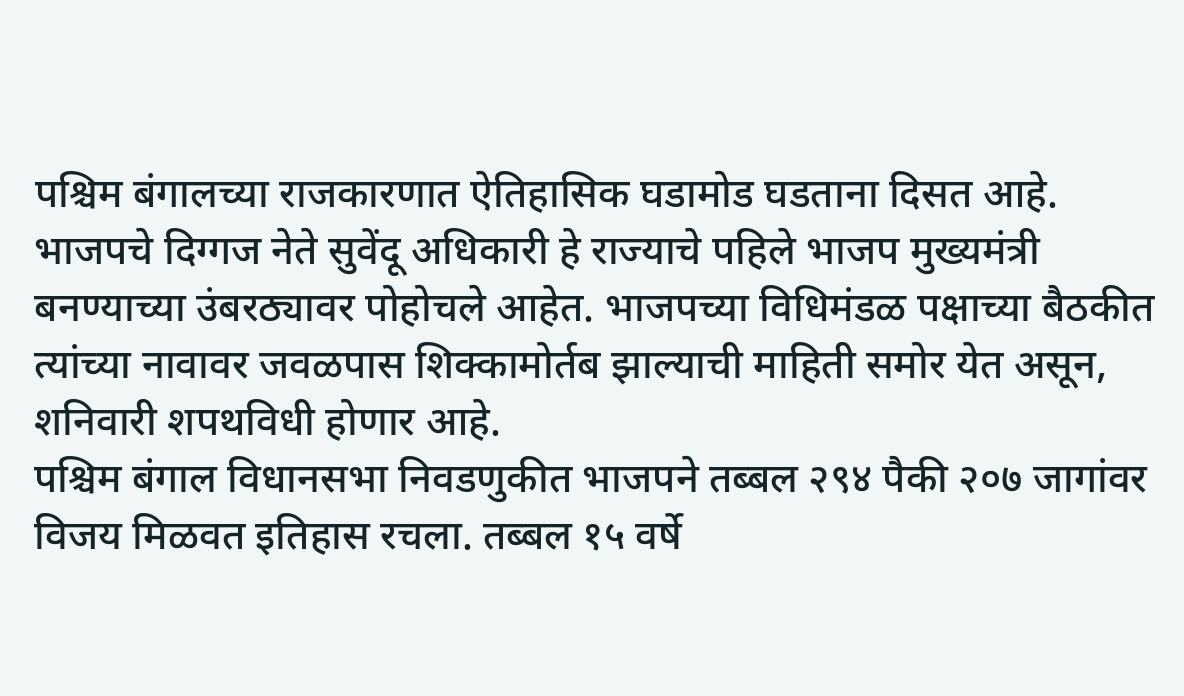पश्चिम बंगालच्या राजकारणात ऐतिहासिक घडामोड घडताना दिसत आहे. भाजपचे दिग्गज नेते सुवेंदू अधिकारी हे राज्याचे पहिले भाजप मुख्यमंत्री बनण्याच्या उंबरठ्यावर पोहोचले आहेत. भाजपच्या विधिमंडळ पक्षाच्या बैठकीत त्यांच्या नावावर जवळपास शिक्कामोर्तब झाल्याची माहिती समोर येत असून, शनिवारी शपथविधी होणार आहे.
पश्चिम बंगाल विधानसभा निवडणुकीत भाजपने तब्बल २९४ पैकी २०७ जागांवर विजय मिळवत इतिहास रचला. तब्बल १५ वर्षे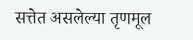सत्तेत असलेल्या तृणमूल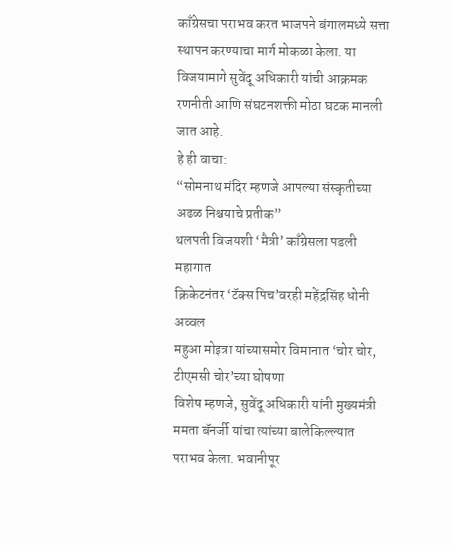काँग्रेसचा पराभव करत भाजपने बंगालमध्ये सत्ता स्थापन करण्याचा मार्ग मोकळा केला. या विजयामागे सुवेंदू अधिकारी यांची आक्रमक रणनीती आणि संघटनशक्ती मोठा घटक मानली जात आहे.
हे ही वाचा:
“सोमनाथ मंदिर म्हणजे आपल्या संस्कृतीच्या अढळ निश्चयाचे प्रतीक”
थलपती विजयशी ‘मैत्री’ काँग्रेसला पडली महागात
क्रिकेटनंतर ‘टॅक्स पिच’वरही महेंद्रसिंह धोनी अव्वल
महुआ मोइत्रा यांच्यासमोर विमानात ‘चोर चोर, टीएमसी चोर’च्या घोषणा
विशेष म्हणजे, सुवेंदू अधिकारी यांनी मुख्यमंत्री ममता बॅनर्जी यांचा त्यांच्या बालेकिल्ल्यात पराभव केला. भवानीपूर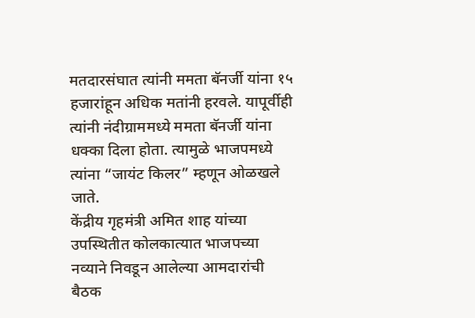मतदारसंघात त्यांनी ममता बॅनर्जी यांना १५ हजारांहून अधिक मतांनी हरवले. यापूर्वीही त्यांनी नंदीग्राममध्ये ममता बॅनर्जी यांना धक्का दिला होता. त्यामुळे भाजपमध्ये त्यांना “जायंट किलर” म्हणून ओळखले जाते.
केंद्रीय गृहमंत्री अमित शाह यांच्या उपस्थितीत कोलकात्यात भाजपच्या नव्याने निवडून आलेल्या आमदारांची बैठक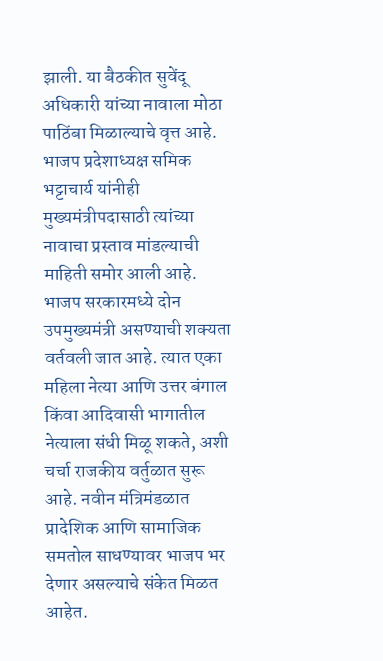झाली. या बैठकीत सुवेंदू अधिकारी यांच्या नावाला मोठा पाठिंबा मिळाल्याचे वृत्त आहे. भाजप प्रदेशाध्यक्ष समिक भट्टाचार्य यांनीही मुख्यमंत्रीपदासाठी त्यांच्या नावाचा प्रस्ताव मांडल्याची माहिती समोर आली आहे.
भाजप सरकारमध्ये दोन उपमुख्यमंत्री असण्याची शक्यता वर्तवली जात आहे. त्यात एका महिला नेत्या आणि उत्तर बंगाल किंवा आदिवासी भागातील नेत्याला संधी मिळू शकते, अशी चर्चा राजकीय वर्तुळात सुरू आहे. नवीन मंत्रिमंडळात प्रादेशिक आणि सामाजिक समतोल साधण्यावर भाजप भर देणार असल्याचे संकेत मिळत आहेत.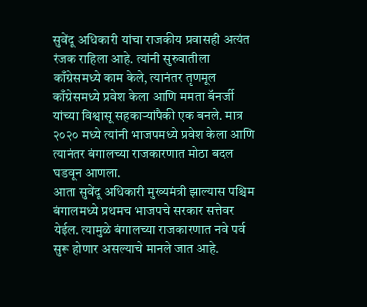सुवेंदू अधिकारी यांचा राजकीय प्रवासही अत्यंत रंजक राहिला आहे. त्यांनी सुरुवातीला काँग्रेसमध्ये काम केले, त्यानंतर तृणमूल काँग्रेसमध्ये प्रवेश केला आणि ममता बॅनर्जी यांच्या विश्वासू सहकाऱ्यांपैकी एक बनले. मात्र २०२० मध्ये त्यांनी भाजपमध्ये प्रवेश केला आणि त्यानंतर बंगालच्या राजकारणात मोठा बदल घडवून आणला.
आता सुवेंदू अधिकारी मुख्यमंत्री झाल्यास पश्चिम बंगालमध्ये प्रथमच भाजपचे सरकार सत्तेवर येईल. त्यामुळे बंगालच्या राजकारणात नवे पर्व सुरू होणार असल्याचे मानले जात आहे.